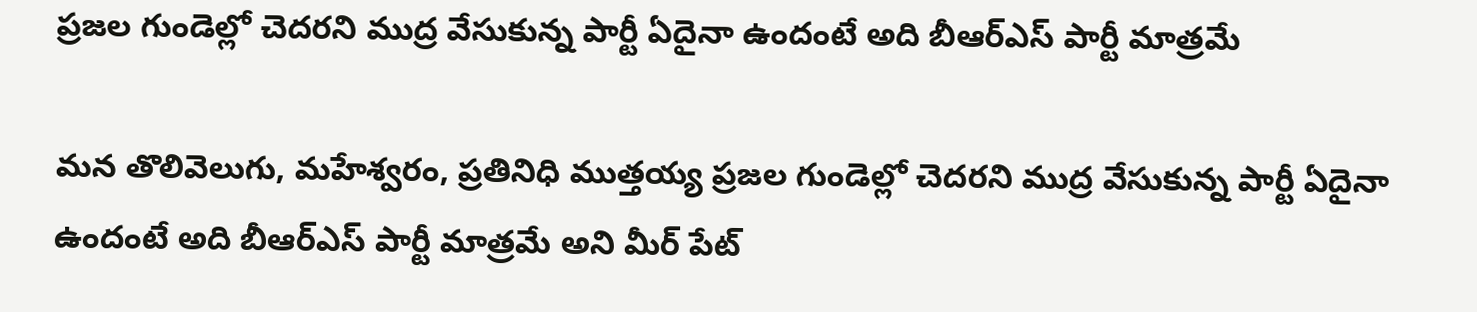ప్రజల గుండెల్లో చెదరని ముద్ర వేసుకున్న పార్టీ ఏదైనా ఉందంటే అది బీఆర్ఎస్ పార్టీ మాత్రమే

మన తొలివెలుగు, మహేశ్వరం, ప్రతినిధి ముత్తయ్య ప్రజల గుండెల్లో చెదరని ముద్ర వేసుకున్న పార్టీ ఏదైనా ఉందంటే అది బీఆర్ఎస్ పార్టీ మాత్రమే అని మీర్ పేట్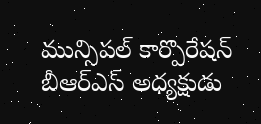మున్సిపల్ కార్పొరేషన్ బీఆర్ఎస్ అధ్యక్షుడు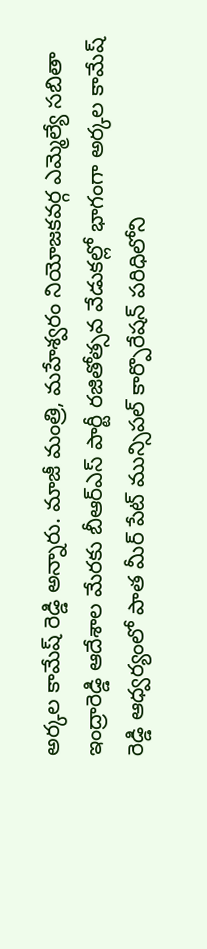అర్కల కామేష్ రెడ్డి అన్నారు. మాజీ మంత్రి, మహేశ్వరం నియోజకవర్గ ఎమ్మెల్యే సబితా ఇంద్రారెడ్డి ఆదేశాల మేరకు బీఆర్ఎస్ పార్టీ రజితోత్సవ వేడుకల్లో భాగంగా అర్కల కామేష్ రెడ్డి ఆధ్వర్యంలో పాత మీర్ పేట్ మున్సిపల్ కార్పొరేషన్ పరిధిలోని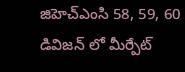జిహెచ్ఎంసి 58, 59, 60 డివిజన్ లో మీర్పేట్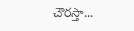చౌరస్తా...